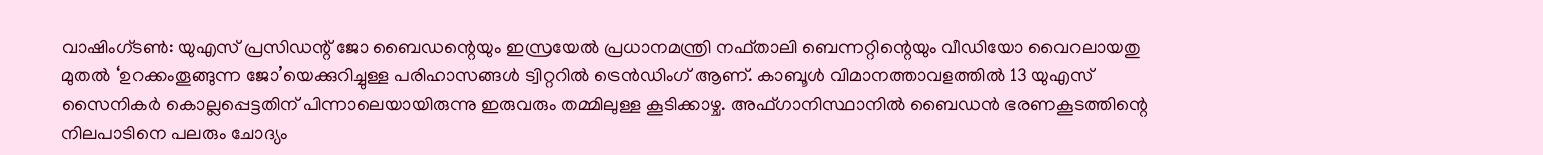വാഷിംഗ്ടണ്‍: യുഎസ് പ്രസിഡന്റ് ജോ ബൈഡന്റെയും ഇസ്രയേല്‍ പ്രധാനമന്ത്രി നഫ്താലി ബെന്നറ്റിന്റെയും വീഡിയോ വൈറലായതു മുതല്‍ ‘ഉറക്കംതൂങ്ങുന്ന ജോ’യെക്കുറിച്ചുള്ള പരിഹാസങ്ങള്‍ ട്വിറ്ററില്‍ ട്രെന്‍ഡിംഗ് ആണ്. കാബൂള്‍ വിമാനത്താവളത്തില്‍ 13 യുഎസ് സൈനികര്‍ കൊല്ലപ്പെട്ടതിന് പിന്നാലെയായിരുന്നു ഇരുവരും തമ്മിലുള്ള കൂടിക്കാഴ്ച. അഫ്ഗാനിസ്ഥാനില്‍ ബൈഡന്‍ ഭരണകൂടത്തിന്റെ നിലപാടിനെ പലരും ചോദ്യം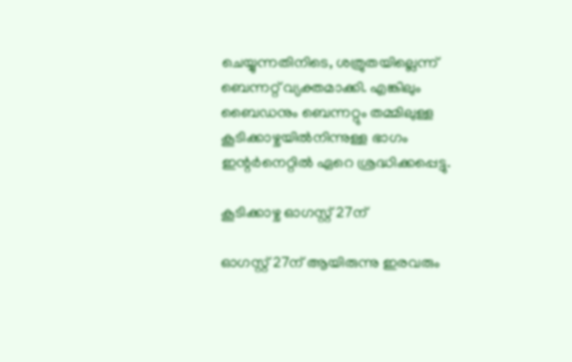ചെയ്യുന്നതിനിടെ, ശത്രുതയില്ലെന്ന് ബെന്നറ്റ് വ്യക്തമാക്കി. എങ്കിലും ബൈഡനും ബെന്നറ്റും തമ്മിലുള്ള കൂടിക്കാഴ്ചയില്‍നിന്നുള്ള ഭാഗം ഇന്റര്‍നെറ്റില്‍ ഏറെ ശ്രദ്ധിക്കപ്പെട്ടു.

കൂടിക്കാഴ്ച ഓഗസ്റ്റ് 27ന്

ഓഗസ്റ്റ് 27ന് ആയിരുന്നു ഇരവരും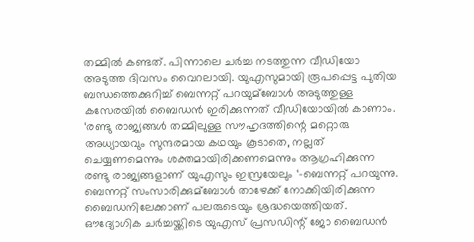തമ്മില്‍ കണ്ടത്. പിന്നാലെ ചര്‍ച്ച നടത്തുന്ന വീഡിയോ അടുത്ത ദിവസം വൈറലായി. യുഎസുമായി രൂപപ്പെട്ട പുതിയ ബന്ധത്തെക്കുറിച്ച്‌ ബെന്നറ്റ് പറയുമ്ബോള്‍ അടുത്തുള്ള കസേരയില്‍ ബൈഡന്‍ ഇരിക്കുന്നത് വീഡിയോയില്‍ കാണാം. ‘രണ്ടു രാജ്യങ്ങള്‍ തമ്മിലുള്ള സൗഹൃദത്തിന്റെ മറ്റൊരു അധ്യായവും സുന്ദരമായ കഥയും കൂടാതെ, നല്ലത് ചെയ്യണമെന്നും ശക്തമായിരിക്കണമെന്നും ആഗ്രഹിക്കുന്ന രണ്ടു രാജ്യങ്ങളാണ് യുഎസും ഇസ്രയേലും ‘-ബെന്നറ്റ് പറയുന്നു. ബെന്നറ്റ് സംസാരിക്കുമ്ബോള്‍ താഴേക്ക് നോക്കിയിരിക്കുന്ന ബൈഡനിലേക്കാണ് പലരുടെയും ശ്രദ്ധയെത്തിയത്. ഔദ്യോഗിക ചര്‍ച്ചയ്ക്കിടെ യുഎസ് പ്രസഡിന്റ് ജോ ബൈഡന്‍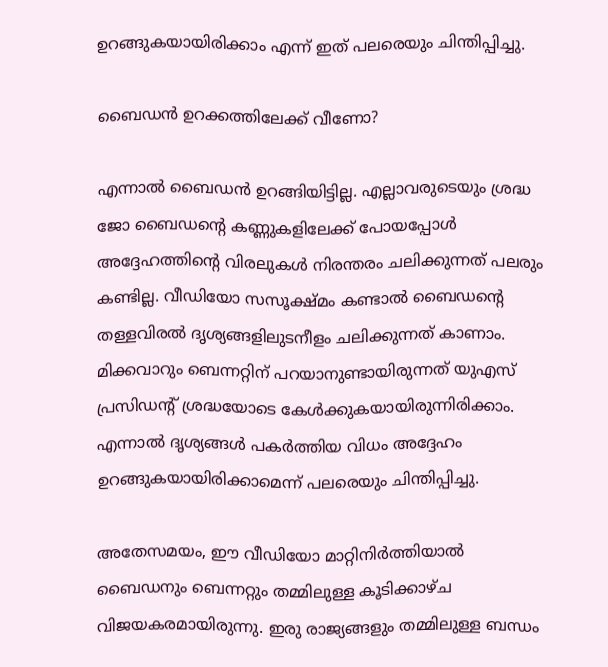ഉറങ്ങുകയായിരിക്കാം എന്ന് ഇത് പലരെയും ചിന്തിപ്പിച്ചു.

ബൈഡന്‍ ഉറക്കത്തിലേക്ക് വീണോ?

എന്നാല്‍ ബൈഡന്‍ ഉറങ്ങിയിട്ടില്ല. എല്ലാവരുടെയും ശ്രദ്ധ ജോ ബൈഡന്റെ കണ്ണുകളിലേക്ക് പോയപ്പോള്‍ അദ്ദേഹത്തിന്റെ വിരലുകള്‍ നിരന്തരം ചലിക്കുന്നത് പലരും കണ്ടില്ല. വീഡിയോ സസൂക്ഷ്മം കണ്ടാല്‍ ബൈഡന്റെ തള്ളവിരല്‍ ദൃശ്യങ്ങളിലുടനീളം ചലിക്കുന്നത് കാണാം. മിക്കവാറും ബെന്നറ്റിന് പറയാനുണ്ടായിരുന്നത് യുഎസ് പ്രസിഡന്റ് ശ്രദ്ധയോടെ കേള്‍ക്കുകയായിരുന്നിരിക്കാം. എന്നാല്‍ ദൃശ്യങ്ങള്‍ പകര്‍ത്തിയ വിധം അദ്ദേഹം ഉറങ്ങുകയായിരിക്കാമെന്ന് പലരെയും ചിന്തിപ്പിച്ചു.

അതേസമയം, ഈ വീഡിയോ മാറ്റിനിര്‍ത്തിയാല്‍ ബൈഡനും ബെന്നറ്റും തമ്മിലുള്ള കൂടിക്കാഴ്ച വിജയകരമായിരുന്നു. ഇരു രാജ്യങ്ങളും തമ്മിലുള്ള ബന്ധം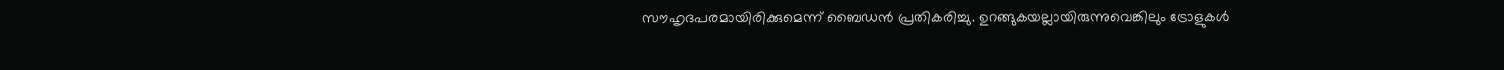സൗഹൃദപരമായിരിക്കുമെന്ന് ബൈഡന്‍ പ്രതികരിച്ചു. ഉറങ്ങുകയല്ലായിരുന്നുവെങ്കിലും ട്രോളുകള്‍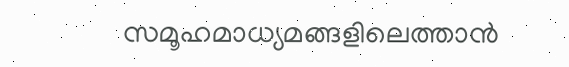സമൂഹമാധ്യമങ്ങളിലെത്താന്‍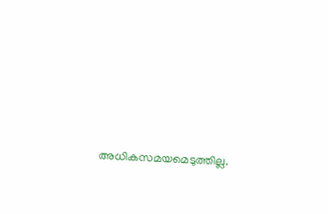അധികസമയമെടുത്തില്ല.